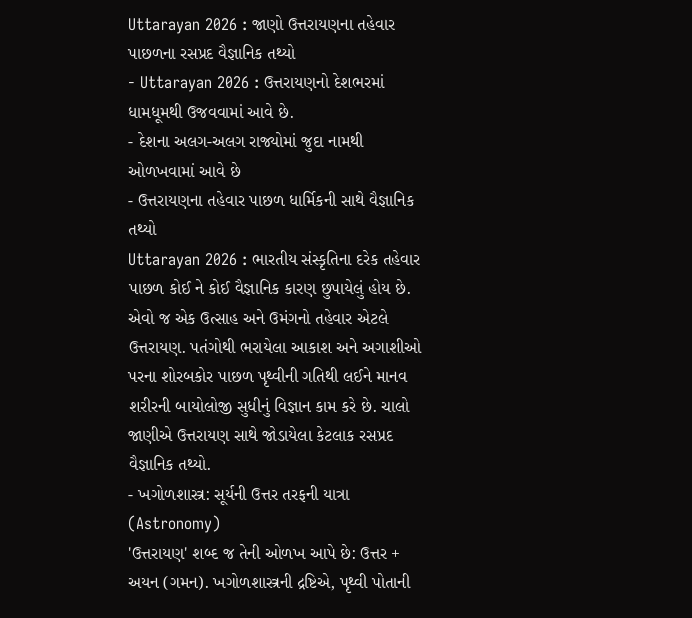Uttarayan 2026 : જાણો ઉત્તરાયણના તહેવાર પાછળના રસપ્રદ વૈજ્ઞાનિક તથ્યો
- Uttarayan 2026 : ઉત્તરાયણનો દેશભરમાં ધામધૂમથી ઉજવવામાં આવે છે.
- દેશના અલગ-અલગ રાજ્યોમાં જુદા નામથી ઓળખવામાં આવે છે
- ઉત્તરાયણના તહેવાર પાછળ ધાર્મિકની સાથે વૈજ્ઞાનિક તથ્યો
Uttarayan 2026 : ભારતીય સંસ્કૃતિના દરેક તહેવાર પાછળ કોઈ ને કોઈ વૈજ્ઞાનિક કારણ છુપાયેલું હોય છે. એવો જ એક ઉત્સાહ અને ઉમંગનો તહેવાર એટલે ઉત્તરાયણ. પતંગોથી ભરાયેલા આકાશ અને અગાશીઓ પરના શોરબકોર પાછળ પૃથ્વીની ગતિથી લઈને માનવ શરીરની બાયોલોજી સુધીનું વિજ્ઞાન કામ કરે છે. ચાલો જાણીએ ઉત્તરાયણ સાથે જોડાયેલા કેટલાક રસપ્રદ વૈજ્ઞાનિક તથ્યો.
- ખગોળશાસ્ત્ર: સૂર્યની ઉત્તર તરફની યાત્રા (Astronomy)
'ઉત્તરાયણ' શબ્દ જ તેની ઓળખ આપે છે: ઉત્તર + અયન (ગમન). ખગોળશાસ્ત્રની દ્રષ્ટિએ, પૃથ્વી પોતાની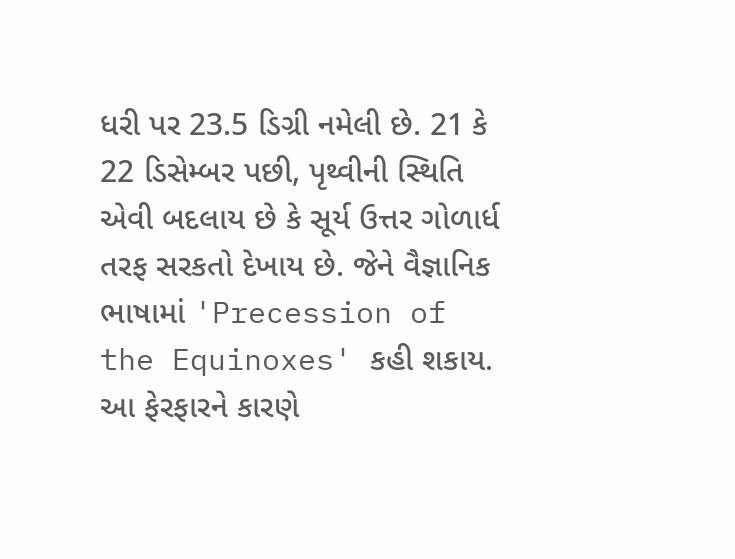ધરી પર 23.5 ડિગ્રી નમેલી છે. 21 કે 22 ડિસેમ્બર પછી, પૃથ્વીની સ્થિતિ એવી બદલાય છે કે સૂર્ય ઉત્તર ગોળાર્ધ તરફ સરકતો દેખાય છે. જેને વૈજ્ઞાનિક ભાષામાં 'Precession of the Equinoxes' કહી શકાય. આ ફેરફારને કારણે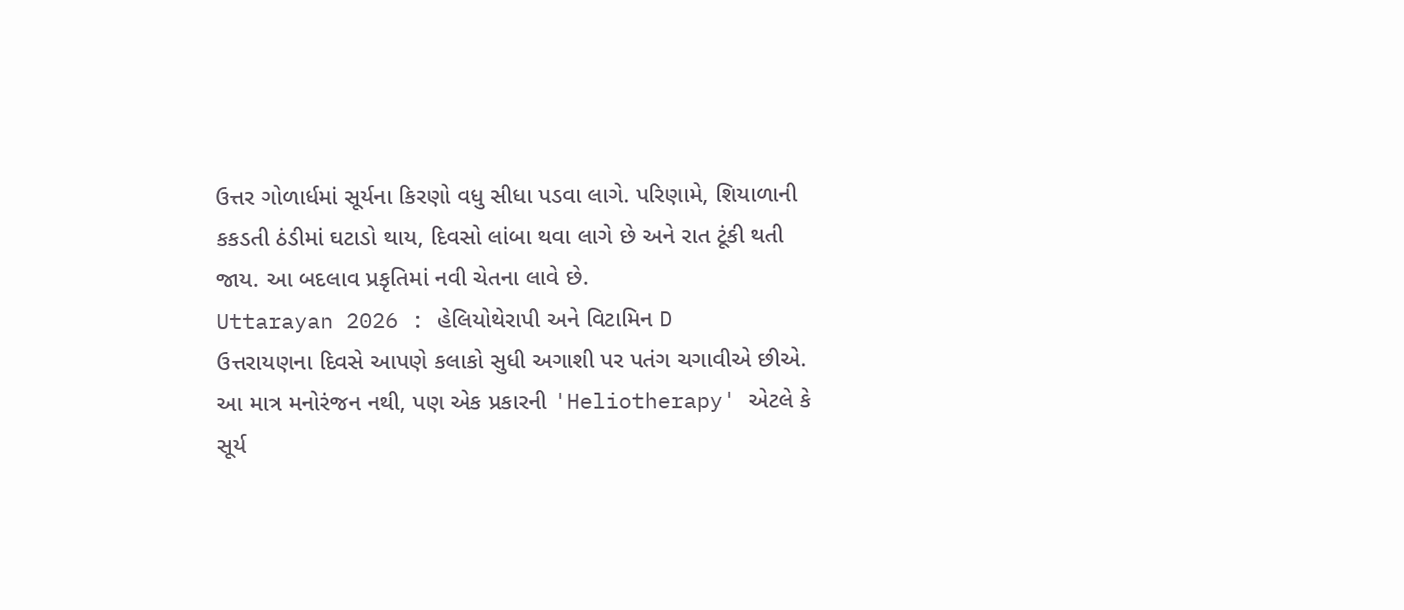ઉત્તર ગોળાર્ધમાં સૂર્યના કિરણો વધુ સીધા પડવા લાગે. પરિણામે, શિયાળાની કકડતી ઠંડીમાં ઘટાડો થાય, દિવસો લાંબા થવા લાગે છે અને રાત ટૂંકી થતી જાય. આ બદલાવ પ્રકૃતિમાં નવી ચેતના લાવે છે.
Uttarayan 2026 : હેલિયોથેરાપી અને વિટામિન D
ઉત્તરાયણના દિવસે આપણે કલાકો સુધી અગાશી પર પતંગ ચગાવીએ છીએ. આ માત્ર મનોરંજન નથી, પણ એક પ્રકારની 'Heliotherapy' એટલે કે સૂર્ય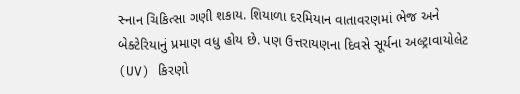સ્નાન ચિકિત્સા ગણી શકાય. શિયાળા દરમિયાન વાતાવરણમાં ભેજ અને બેક્ટેરિયાનું પ્રમાણ વધુ હોય છે. પણ ઉત્તરાયણના દિવસે સૂર્યના અલ્ટ્રાવાયોલેટ (UV) કિરણો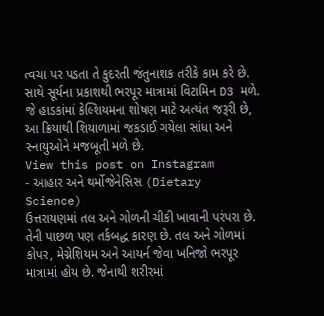ત્વચા પર પડતા તે કુદરતી જંતુનાશક તરીકે કામ કરે છે. સાથે સૂર્યના પ્રકાશથી ભરપૂર માત્રામાં વિટામિન D3 મળે. જે હાડકાંમાં કેલ્શિયમના શોષણ માટે અત્યંત જરૂરી છે, આ ક્રિયાથી શિયાળામાં જકડાઈ ગયેલા સાંધા અને સ્નાયુઓને મજબૂતી મળે છે.
View this post on Instagram
- આહાર અને થર્મોજેનેસિસ (Dietary Science)
ઉત્તરાયણમાં તલ અને ગોળની ચીકી ખાવાની પરંપરા છે. તેની પાછળ પણ તર્કબદ્ધ કારણ છે. તલ અને ગોળમાં કોપર, મેગ્નેશિયમ અને આયર્ન જેવા ખનિજો ભરપૂર માત્રામાં હોય છે. જેનાથી શરીરમાં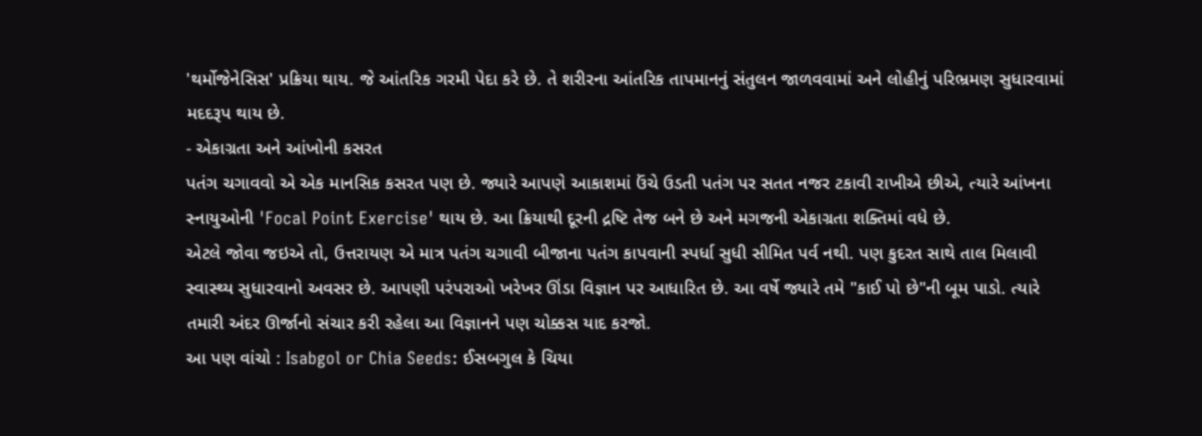'થર્મોજેનેસિસ' પ્રક્રિયા થાય. જે આંતરિક ગરમી પેદા કરે છે. તે શરીરના આંતરિક તાપમાનનું સંતુલન જાળવવામાં અને લોહીનું પરિભ્રમણ સુધારવામાં મદદરૂપ થાય છે.
- એકાગ્રતા અને આંખોની કસરત
પતંગ ચગાવવો એ એક માનસિક કસરત પણ છે. જ્યારે આપણે આકાશમાં ઉંચે ઉડતી પતંગ પર સતત નજર ટકાવી રાખીએ છીએ, ત્યારે આંખના સ્નાયુઓની 'Focal Point Exercise' થાય છે. આ ક્રિયાથી દૂરની દ્રષ્ટિ તેજ બને છે અને મગજની એકાગ્રતા શક્તિમાં વધે છે.
એટલે જોવા જઇએ તો, ઉત્તરાયણ એ માત્ર પતંગ ચગાવી બીજાના પતંગ કાપવાની સ્પર્ધા સુધી સીમિત પર્વ નથી. પણ કુદરત સાથે તાલ મિલાવી સ્વાસ્થ્ય સુધારવાનો અવસર છે. આપણી પરંપરાઓ ખરેખર ઊંડા વિજ્ઞાન પર આધારિત છે. આ વર્ષે જ્યારે તમે "કાઈ પો છે"ની બૂમ પાડો. ત્યારે તમારી અંદર ઊર્જાનો સંચાર કરી રહેલા આ વિજ્ઞાનને પણ ચોક્કસ યાદ કરજો.
આ પણ વાંચો : Isabgol or Chia Seeds: ઈસબગુલ કે ચિયા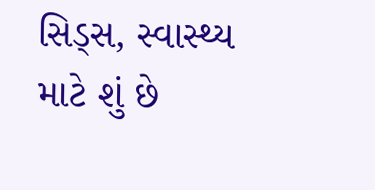સિડ્સ, સ્વાસ્થ્ય માટે શું છે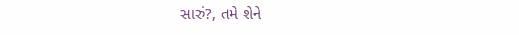સારું?, તમે શેને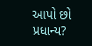આપો છો પ્રધાન્ય?